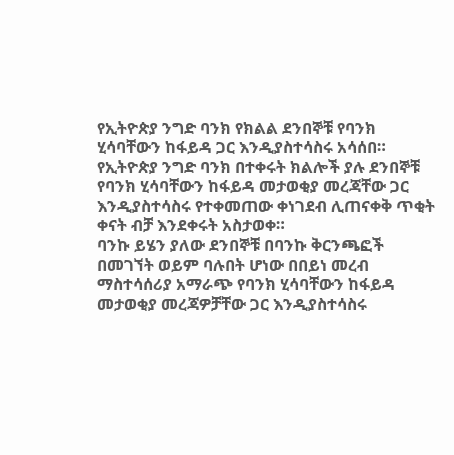የኢትዮጵያ ንግድ ባንክ የክልል ደንበኞቹ የባንክ ሂሳባቸውን ከፋይዳ ጋር እንዲያስተሳስሩ አሳሰበ።
የኢትዮጵያ ንግድ ባንክ በተቀሩት ክልሎች ያሉ ደንበኞቹ የባንክ ሂሳባቸውን ከፋይዳ መታወቂያ መረጃቸው ጋር እንዲያስተሳስሩ የተቀመጠው ቀነገደብ ሊጠናቀቅ ጥቂት ቀናት ብቻ እንደቀሩት አስታወቀ።
ባንኩ ይሄን ያለው ደንበኞቹ በባንኩ ቅርንጫፎች በመገኘት ወይም ባሉበት ሆነው በበይነ መረብ ማስተሳሰሪያ አማራጭ የባንክ ሂሳባቸውን ከፋይዳ መታወቂያ መረጃዎቻቸው ጋር እንዲያስተሳስሩ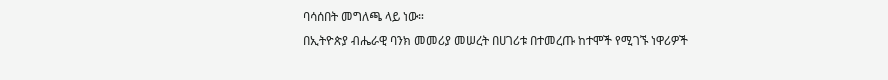ባሳሰበት መግለጫ ላይ ነው።
በኢትዮጵያ ብሔራዊ ባንክ መመሪያ መሠረት በሀገሪቱ በተመረጡ ከተሞች የሚገኙ ነዋሪዎች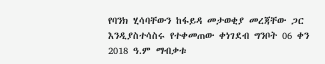የባንክ ሂሳባቸውን ከፋይዳ መታወቂያ መረጃቸው ጋር እንዲያስተሳስሩ የተቀመጠው ቀነገደብ ግንቦት 06 ቀን 2018 ዓ.ም ማብቃቱ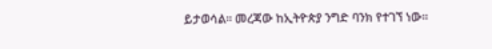ይታወሳል፡፡ መረጃው ከኢትዮጵያ ንግድ ባንክ የተገኘ ነው።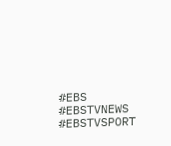#EBS
#EBSTVNEWS
#EBSTVSPORT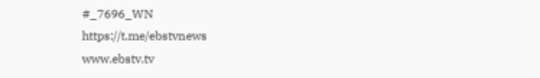#_7696_WN
https://t.me/ebstvnews
www.ebstv.tv